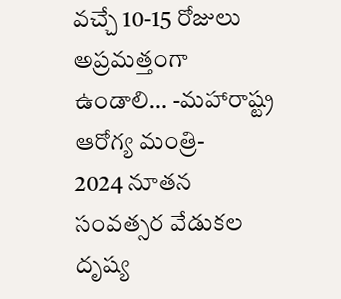వచ్చే 10-15 రోజులు అప్రమత్తంగా ఉండాలి… -మహారాష్ట్ర ఆరోగ్య మంత్రి-
2024 నూతన సంవత్సర వేడుకల దృష్య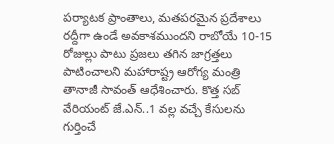పర్యాటక ప్రాంతాలు, మతపరమైన ప్రదేశాలు రద్దీగా ఉండే అవకాశముందని రాబోయే 10-15 రోజుల్లు పాటు ప్రజలు తగిన జాగ్రత్తలు పాటించాలని మహారాష్ట్ర ఆరోగ్య మంత్రి తానాజీ సావంత్ ఆధేశించారు. కొత్త సబ్ వేరియంట్ జే.ఎన్..1 వల్ల వచ్చే కేసులను గుర్తించే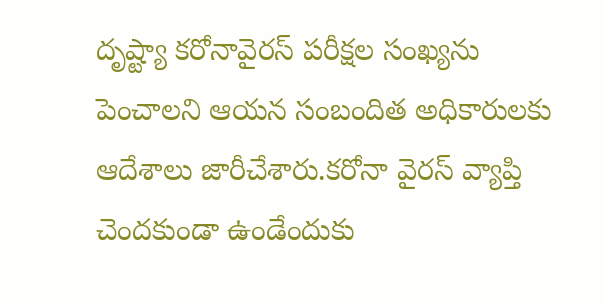దృష్ట్యా కరోనావైరస్ పరీక్షల సంఖ్యను పెంచాలని ఆయన సంబందిత అధికారులకు ఆదేశాలు జారీచేశారు.కరోనా వైరస్ వ్యాప్తి చెందకుండా ఉండేందుకు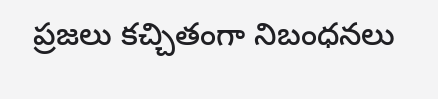ప్రజలు కచ్చితంగా నిబంధనలు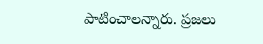పాటించాలన్నారు. ప్రజలు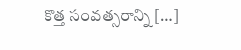కొత్త సంవత్సరాన్ని […]